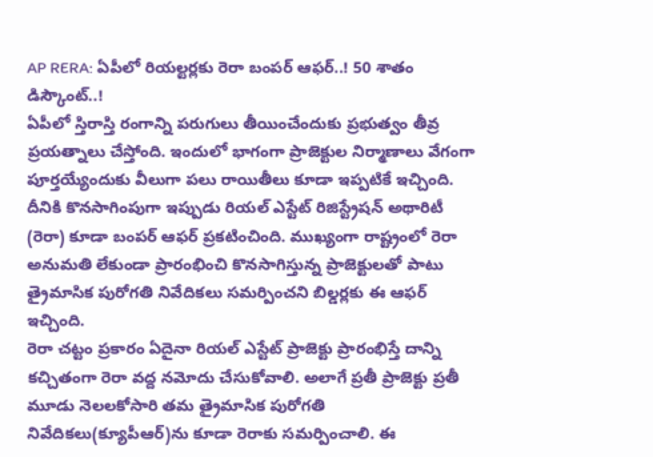AP RERA: ఏపీలో రియల్టర్లకు రెరా బంపర్ ఆఫర్..! 50 శాతం డిస్కౌంట్..!
ఏపీలో స్తిరాస్తి రంగాన్ని పరుగులు తీయించేందుకు ప్రభుత్వం తీవ్ర ప్రయత్నాలు చేస్తోంది. ఇందులో భాగంగా ప్రాజెక్టుల నిర్మాణాలు వేగంగా పూర్తయ్యేందుకు వీలుగా పలు రాయితీలు కూడా ఇప్పటికే ఇచ్చింది. దీనికి కొనసాగింపుగా ఇప్పుడు రియల్ ఎస్టేట్ రిజిస్ట్రేషన్ అథారిటీ (రెరా) కూడా బంపర్ ఆఫర్ ప్రకటించింది. ముఖ్యంగా రాష్ట్రంలో రెరా అనుమతి లేకుండా ప్రారంభించి కొనసాగిస్తున్న ప్రాజెక్టులతో పాటు త్రైమాసిక పురోగతి నివేదికలు సమర్పించని బిల్డర్లకు ఈ ఆఫర్ ఇచ్చింది.
రెరా చట్టం ప్రకారం ఏదైనా రియల్ ఎస్టేట్ ప్రాజెక్టు ప్రారంభిస్తే దాన్ని కచ్చితంగా రెరా వద్ద నమోదు చేసుకోవాలి. అలాగే ప్రతీ ప్రాజెక్టు ప్రతీ మూడు నెలలకోసారి తమ త్రైమాసిక పురోగతి నివేదికలు(క్యూపీఆర్)ను కూడా రెరాకు సమర్పించాలి. ఈ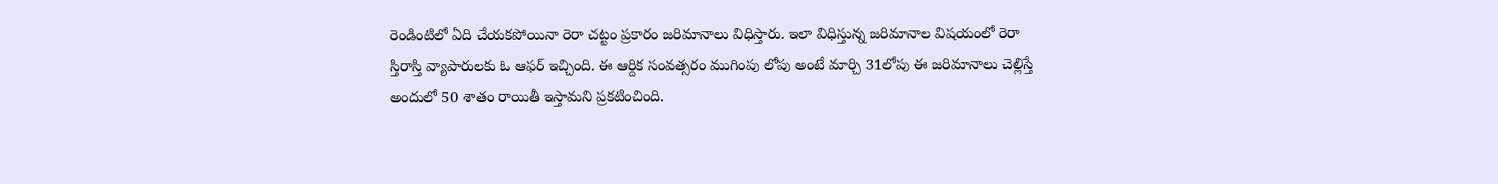రెండింటిలో ఏది చేయకపోయినా రెరా చట్టం ప్రకారం జరిమానాలు విధిస్తారు. ఇలా విధిస్తున్న జరిమానాల విషయంలో రెరా స్తిరాస్తి వ్యాపారులకు ఓ ఆఫర్ ఇచ్చింది. ఈ ఆర్దిక సంవత్సరం ముగింపు లోపు అంటే మార్చి 31లోపు ఈ జరిమానాలు చెల్లిస్తే అందులో 50 శాతం రాయితీ ఇస్తామని ప్రకటించింది.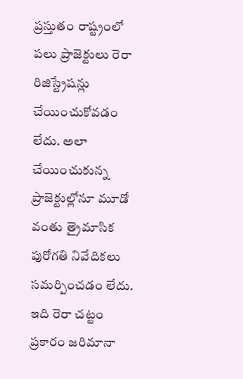ప్రస్తుతం రాష్ట్రంలో పలు ప్రాజెక్టులు రెరా రిజిస్ట్రేషన్లు చేయించుకోవడం లేదు. అలా చేయించుకున్న ప్రాజెక్టుల్లోనూ మూడో వంతు త్రైమాసిక పురోగతి నివేదికలు సమర్పించడం లేదు. ఇది రెరా చట్టం ప్రకారం జరిమానా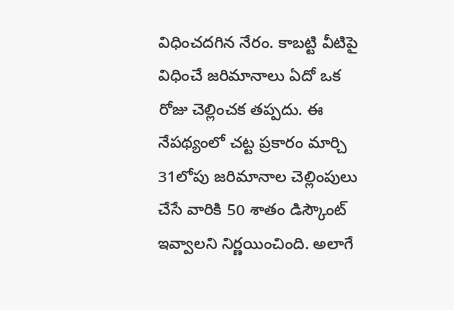విధించదగిన నేరం. కాబట్టి వీటిపై విధించే జరిమానాలు ఏదో ఒక రోజు చెల్లించక తప్పదు. ఈ నేపథ్యంలో చట్ట ప్రకారం మార్చి 31లోపు జరిమానాల చెల్లింపులు చేసే వారికి 50 శాతం డిస్కౌంట్ ఇవ్వాలని నిర్ణయించింది. అలాగే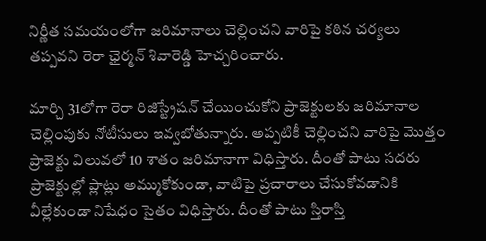నిర్ణీత సమయంలోగా జరిమానాలు చెల్లించని వారిపై కఠిన చర్యలు తప్పవని రెరా ఛైర్మన్ శివారెడ్డి హెచ్చరించారు.

మార్చి 31లోగా రెరా రిజిస్ట్రేషన్ చేయించుకోని ప్రాజెక్టులకు జరిమానాల చెల్లింపుకు నోటీసులు ఇవ్వబోతున్నారు. అప్పటికీ చెల్లించని వారిపై మొత్తం ప్రాజెక్టు విలువలో 10 శాతం జరిమానాగా విధిస్తారు. దీంతో పాటు సదరు ప్రాజెక్టుల్లో ప్లాట్లు అమ్ముకోకుండా, వాటిపై ప్రచారాలు చేసుకోవడానికి వీల్లేకుండా నిషేధం సైతం విధిస్తారు. దీంతో పాటు స్తిరాస్తి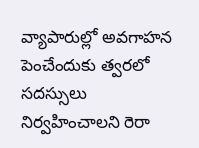వ్యాపారుల్లో అవగాహన పెంచేందుకు త్వరలో సదస్సులు నిర్వహించాలని రెరా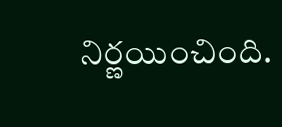నిర్ణయించింది.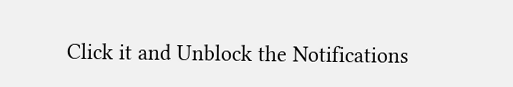Click it and Unblock the Notifications